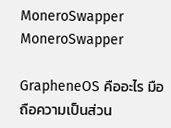MoneroSwapper MoneroSwapper

GrapheneOS คืออะไร มือถือความเป็นส่วน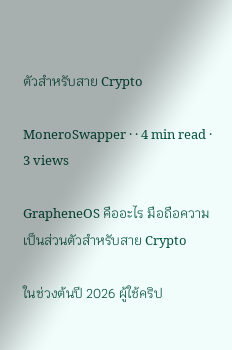ตัวสำหรับสาย Crypto

MoneroSwapper · · 4 min read · 3 views

GrapheneOS คืออะไร มือถือความเป็นส่วนตัวสำหรับสาย Crypto

ในช่วงต้นปี 2026 ผู้ใช้คริป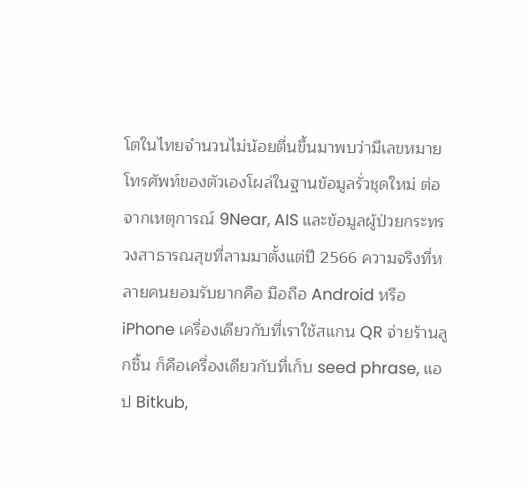โตในไทยจำนวนไม่น้อยตื่นขึ้นมาพบว่ามีเลขหมายโทรศัพท์ของตัวเองโผล่ในฐานข้อมูลรั่วชุดใหม่ ต่อจากเหตุการณ์ 9Near, AIS และข้อมูลผู้ป่วยกระทรวงสาธารณสุขที่ลามมาตั้งแต่ปี 2566 ความจริงที่หลายคนยอมรับยากคือ มือถือ Android หรือ iPhone เครื่องเดียวกับที่เราใช้สแกน QR จ่ายร้านลูกชิ้น ก็คือเครื่องเดียวกับที่เก็บ seed phrase, แอป Bitkub,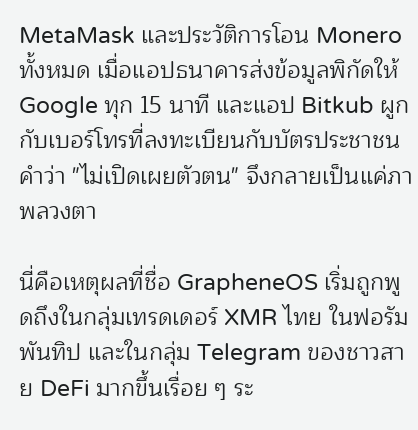MetaMask และประวัติการโอน Monero ทั้งหมด เมื่อแอปธนาคารส่งข้อมูลพิกัดให้ Google ทุก 15 นาที และแอป Bitkub ผูกกับเบอร์โทรที่ลงทะเบียนกับบัตรประชาชน คำว่า "ไม่เปิดเผยตัวตน" จึงกลายเป็นแค่ภาพลวงตา

นี่คือเหตุผลที่ชื่อ GrapheneOS เริ่มถูกพูดถึงในกลุ่มเทรดเดอร์ XMR ไทย ในฟอรัมพันทิป และในกลุ่ม Telegram ของชาวสาย DeFi มากขึ้นเรื่อย ๆ ระ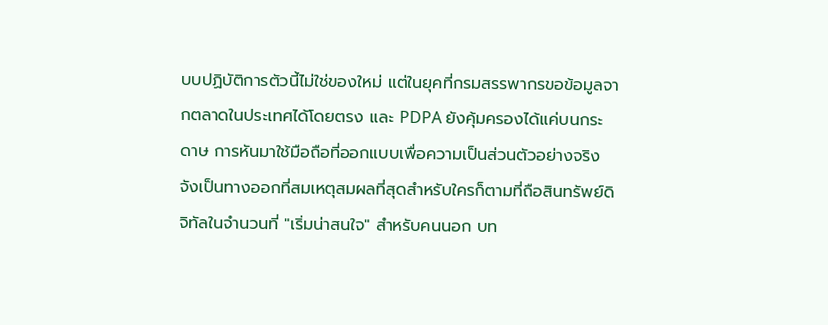บบปฏิบัติการตัวนี้ไม่ใช่ของใหม่ แต่ในยุคที่กรมสรรพากรขอข้อมูลจากตลาดในประเทศได้โดยตรง และ PDPA ยังคุ้มครองได้แค่บนกระดาษ การหันมาใช้มือถือที่ออกแบบเพื่อความเป็นส่วนตัวอย่างจริงจังเป็นทางออกที่สมเหตุสมผลที่สุดสำหรับใครก็ตามที่ถือสินทรัพย์ดิจิทัลในจำนวนที่ "เริ่มน่าสนใจ" สำหรับคนนอก บท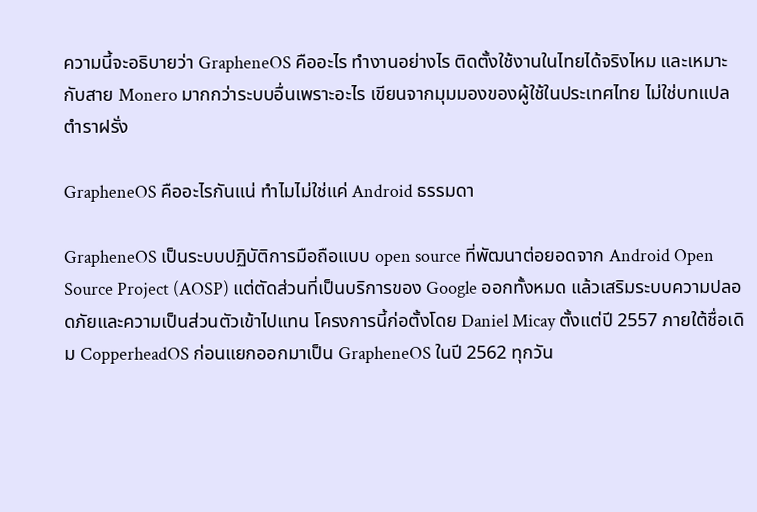ความนี้จะอธิบายว่า GrapheneOS คืออะไร ทำงานอย่างไร ติดตั้งใช้งานในไทยได้จริงไหม และเหมาะกับสาย Monero มากกว่าระบบอื่นเพราะอะไร เขียนจากมุมมองของผู้ใช้ในประเทศไทย ไม่ใช่บทแปลตำราฝรั่ง

GrapheneOS คืออะไรกันแน่ ทำไมไม่ใช่แค่ Android ธรรมดา

GrapheneOS เป็นระบบปฏิบัติการมือถือแบบ open source ที่พัฒนาต่อยอดจาก Android Open Source Project (AOSP) แต่ตัดส่วนที่เป็นบริการของ Google ออกทั้งหมด แล้วเสริมระบบความปลอดภัยและความเป็นส่วนตัวเข้าไปแทน โครงการนี้ก่อตั้งโดย Daniel Micay ตั้งแต่ปี 2557 ภายใต้ชื่อเดิม CopperheadOS ก่อนแยกออกมาเป็น GrapheneOS ในปี 2562 ทุกวัน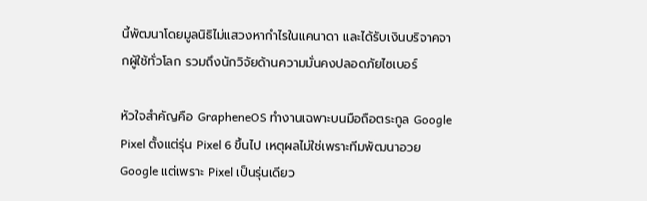นี้พัฒนาโดยมูลนิธิไม่แสวงหากำไรในแคนาดา และได้รับเงินบริจาคจากผู้ใช้ทั่วโลก รวมถึงนักวิจัยด้านความมั่นคงปลอดภัยไซเบอร์

หัวใจสำคัญคือ GrapheneOS ทำงานเฉพาะบนมือถือตระกูล Google Pixel ตั้งแต่รุ่น Pixel 6 ขึ้นไป เหตุผลไม่ใช่เพราะทีมพัฒนาอวย Google แต่เพราะ Pixel เป็นรุ่นเดียว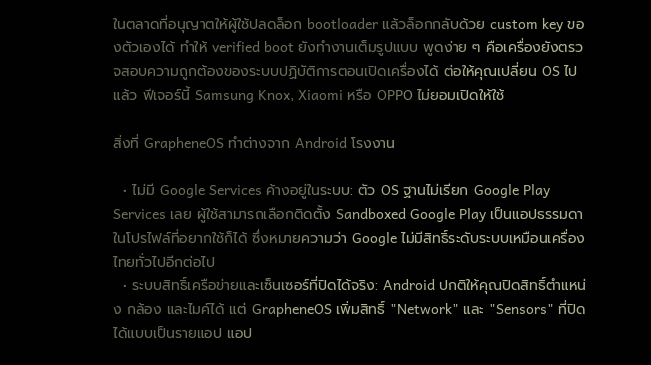ในตลาดที่อนุญาตให้ผู้ใช้ปลดล็อก bootloader แล้วล็อกกลับด้วย custom key ของตัวเองได้ ทำให้ verified boot ยังทำงานเต็มรูปแบบ พูดง่าย ๆ คือเครื่องยังตรวจสอบความถูกต้องของระบบปฏิบัติการตอนเปิดเครื่องได้ ต่อให้คุณเปลี่ยน OS ไปแล้ว ฟีเจอร์นี้ Samsung Knox, Xiaomi หรือ OPPO ไม่ยอมเปิดให้ใช้

สิ่งที่ GrapheneOS ทำต่างจาก Android โรงงาน

  • ไม่มี Google Services ค้างอยู่ในระบบ: ตัว OS ฐานไม่เรียก Google Play Services เลย ผู้ใช้สามารถเลือกติดตั้ง Sandboxed Google Play เป็นแอปธรรมดาในโปรไฟล์ที่อยากใช้ก็ได้ ซึ่งหมายความว่า Google ไม่มีสิทธิ์ระดับระบบเหมือนเครื่องไทยทั่วไปอีกต่อไป
  • ระบบสิทธิ์เครือข่ายและเซ็นเซอร์ที่ปิดได้จริง: Android ปกติให้คุณปิดสิทธิ์ตำแหน่ง กล้อง และไมค์ได้ แต่ GrapheneOS เพิ่มสิทธิ์ "Network" และ "Sensors" ที่ปิดได้แบบเป็นรายแอป แอป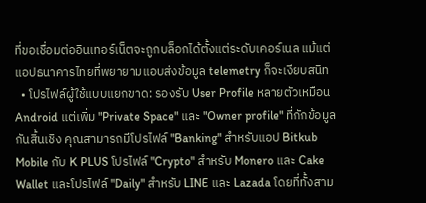ที่ขอเชื่อมต่ออินเทอร์เน็ตจะถูกบล็อกได้ตั้งแต่ระดับเคอร์เนล แม้แต่แอปธนาคารไทยที่พยายามแอบส่งข้อมูล telemetry ก็จะเงียบสนิท
  • โปรไฟล์ผู้ใช้แบบแยกขาด: รองรับ User Profile หลายตัวเหมือน Android แต่เพิ่ม "Private Space" และ "Owner profile" ที่กักข้อมูลกันสิ้นเชิง คุณสามารถมีโปรไฟล์ "Banking" สำหรับแอป Bitkub Mobile กับ K PLUS โปรไฟล์ "Crypto" สำหรับ Monero และ Cake Wallet และโปรไฟล์ "Daily" สำหรับ LINE และ Lazada โดยที่ทั้งสาม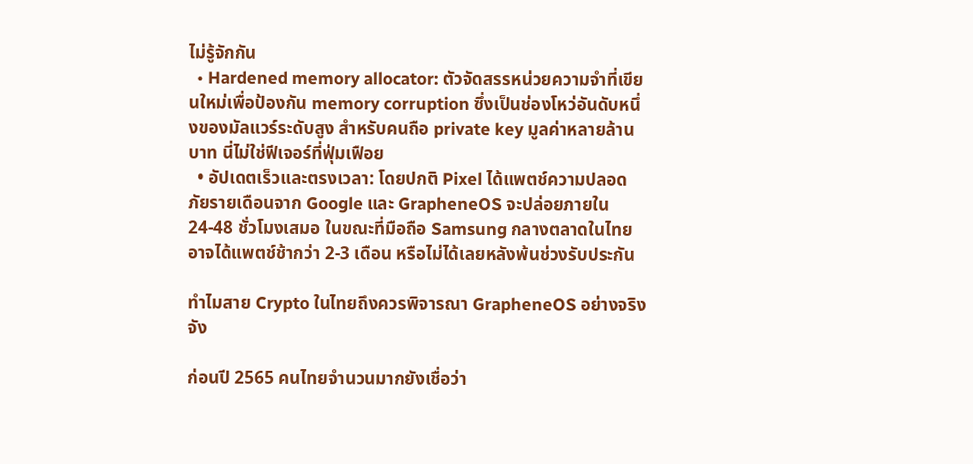ไม่รู้จักกัน
  • Hardened memory allocator: ตัวจัดสรรหน่วยความจำที่เขียนใหม่เพื่อป้องกัน memory corruption ซึ่งเป็นช่องโหว่อันดับหนึ่งของมัลแวร์ระดับสูง สำหรับคนถือ private key มูลค่าหลายล้านบาท นี่ไม่ใช่ฟีเจอร์ที่ฟุ่มเฟือย
  • อัปเดตเร็วและตรงเวลา: โดยปกติ Pixel ได้แพตช์ความปลอดภัยรายเดือนจาก Google และ GrapheneOS จะปล่อยภายใน 24-48 ชั่วโมงเสมอ ในขณะที่มือถือ Samsung กลางตลาดในไทยอาจได้แพตช์ช้ากว่า 2-3 เดือน หรือไม่ได้เลยหลังพ้นช่วงรับประกัน

ทำไมสาย Crypto ในไทยถึงควรพิจารณา GrapheneOS อย่างจริงจัง

ก่อนปี 2565 คนไทยจำนวนมากยังเชื่อว่า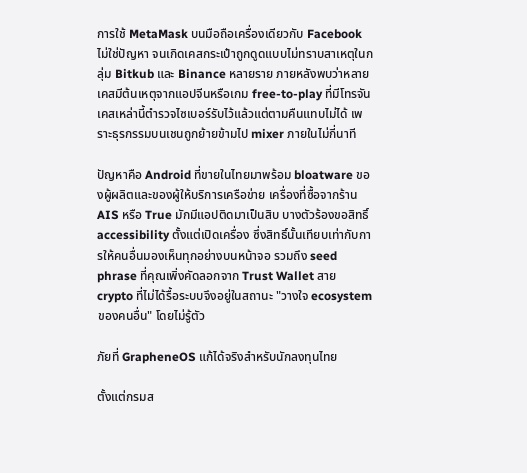การใช้ MetaMask บนมือถือเครื่องเดียวกับ Facebook ไม่ใช่ปัญหา จนเกิดเคสกระเป๋าถูกดูดแบบไม่ทราบสาเหตุในกลุ่ม Bitkub และ Binance หลายราย ภายหลังพบว่าหลายเคสมีต้นเหตุจากแอปจีนหรือเกม free-to-play ที่มีโทรจัน เคสเหล่านี้ตำรวจไซเบอร์รับไว้แล้วแต่ตามคืนแทบไม่ได้ เพราะธุรกรรมบนเชนถูกย้ายข้ามไป mixer ภายในไม่กี่นาที

ปัญหาคือ Android ที่ขายในไทยมาพร้อม bloatware ของผู้ผลิตและของผู้ให้บริการเครือข่าย เครื่องที่ซื้อจากร้าน AIS หรือ True มักมีแอปติดมาเป็นสิบ บางตัวร้องขอสิทธิ์ accessibility ตั้งแต่เปิดเครื่อง ซึ่งสิทธิ์นั้นเทียบเท่ากับการให้คนอื่นมองเห็นทุกอย่างบนหน้าจอ รวมถึง seed phrase ที่คุณเพิ่งคัดลอกจาก Trust Wallet สาย crypto ที่ไม่ได้รื้อระบบจึงอยู่ในสถานะ "วางใจ ecosystem ของคนอื่น" โดยไม่รู้ตัว

ภัยที่ GrapheneOS แก้ได้จริงสำหรับนักลงทุนไทย

ตั้งแต่กรมส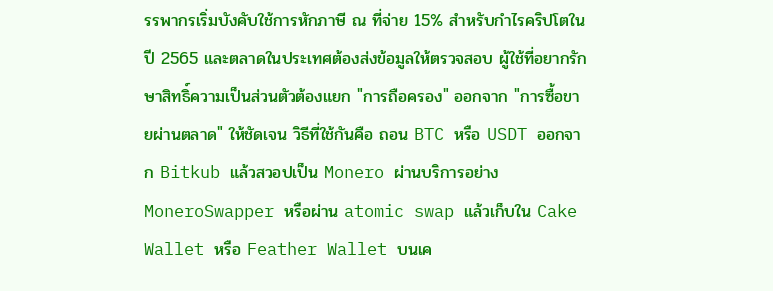รรพากรเริ่มบังคับใช้การหักภาษี ณ ที่จ่าย 15% สำหรับกำไรคริปโตในปี 2565 และตลาดในประเทศต้องส่งข้อมูลให้ตรวจสอบ ผู้ใช้ที่อยากรักษาสิทธิ์ความเป็นส่วนตัวต้องแยก "การถือครอง" ออกจาก "การซื้อขายผ่านตลาด" ให้ชัดเจน วิธีที่ใช้กันคือ ถอน BTC หรือ USDT ออกจาก Bitkub แล้วสวอปเป็น Monero ผ่านบริการอย่าง MoneroSwapper หรือผ่าน atomic swap แล้วเก็บใน Cake Wallet หรือ Feather Wallet บนเค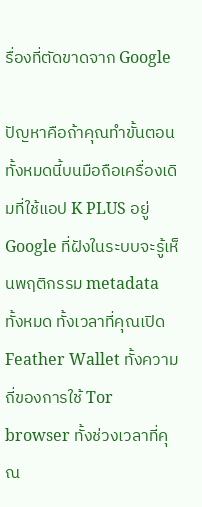รื่องที่ตัดขาดจาก Google

ปัญหาคือถ้าคุณทำขั้นตอนทั้งหมดนี้บนมือถือเครื่องเดิมที่ใช้แอป K PLUS อยู่ Google ที่ฝังในระบบจะรู้เห็นพฤติกรรม metadata ทั้งหมด ทั้งเวลาที่คุณเปิด Feather Wallet ทั้งความถี่ของการใช้ Tor browser ทั้งช่วงเวลาที่คุณ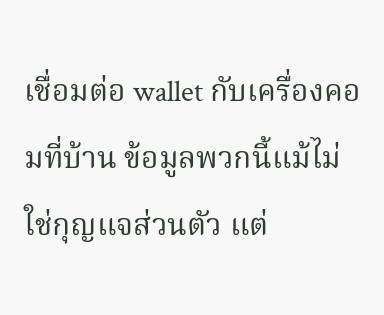เชื่อมต่อ wallet กับเครื่องคอมที่บ้าน ข้อมูลพวกนี้แม้ไม่ใช่กุญแจส่วนตัว แต่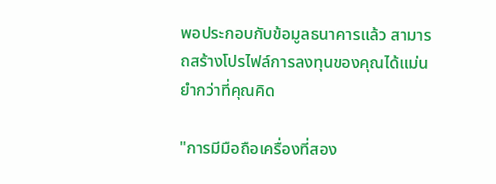พอประกอบกับข้อมูลธนาคารแล้ว สามารถสร้างโปรไฟล์การลงทุนของคุณได้แม่นยำกว่าที่คุณคิด

"การมีมือถือเครื่องที่สอง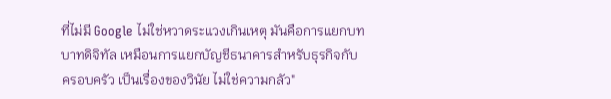ที่ไม่มี Google ไม่ใช่หวาดระแวงเกินเหตุ มันคือการแยกบทบาทดิจิทัล เหมือนการแยกบัญชีธนาคารสำหรับธุรกิจกับครอบครัว เป็นเรื่องของวินัย ไม่ใช่ความกลัว"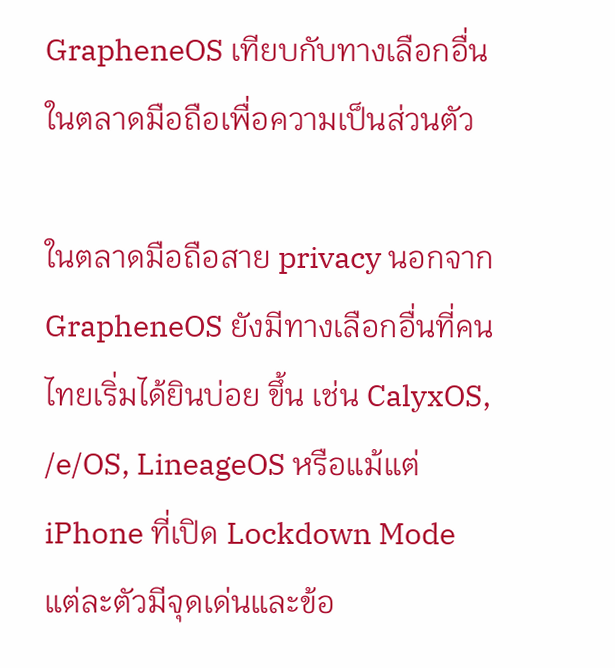GrapheneOS เทียบกับทางเลือกอื่นในตลาดมือถือเพื่อความเป็นส่วนตัว

ในตลาดมือถือสาย privacy นอกจาก GrapheneOS ยังมีทางเลือกอื่นที่คนไทยเริ่มได้ยินบ่อย ขึ้น เช่น CalyxOS, /e/OS, LineageOS หรือแม้แต่ iPhone ที่เปิด Lockdown Mode แต่ละตัวมีจุดเด่นและข้อ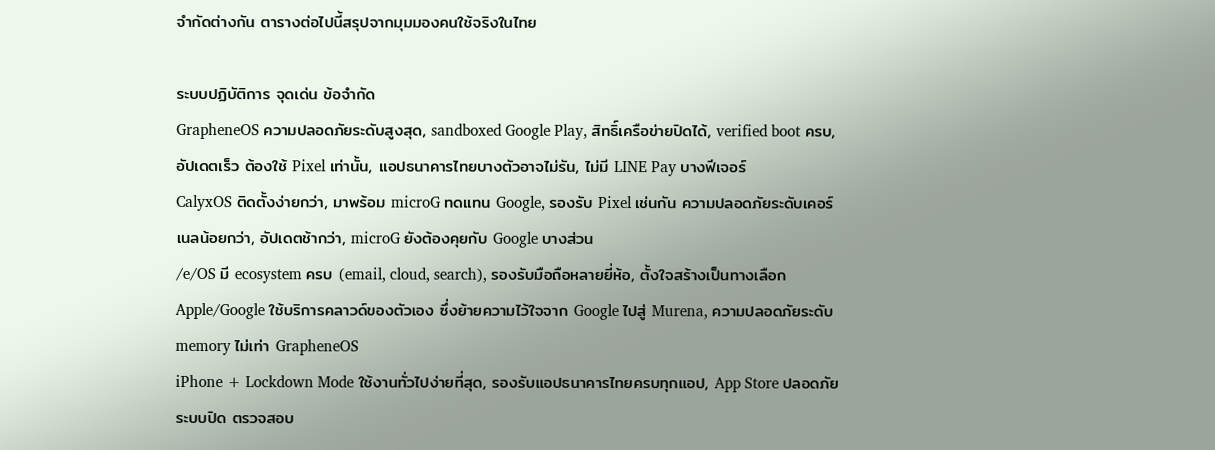จำกัดต่างกัน ตารางต่อไปนี้สรุปจากมุมมองคนใช้จริงในไทย

ระบบปฏิบัติการ จุดเด่น ข้อจำกัด
GrapheneOS ความปลอดภัยระดับสูงสุด, sandboxed Google Play, สิทธิ์เครือข่ายปิดได้, verified boot ครบ, อัปเดตเร็ว ต้องใช้ Pixel เท่านั้น, แอปธนาคารไทยบางตัวอาจไม่รัน, ไม่มี LINE Pay บางฟีเจอร์
CalyxOS ติดตั้งง่ายกว่า, มาพร้อม microG ทดแทน Google, รองรับ Pixel เช่นกัน ความปลอดภัยระดับเคอร์เนลน้อยกว่า, อัปเดตช้ากว่า, microG ยังต้องคุยกับ Google บางส่วน
/e/OS มี ecosystem ครบ (email, cloud, search), รองรับมือถือหลายยี่ห้อ, ตั้งใจสร้างเป็นทางเลือก Apple/Google ใช้บริการคลาวด์ของตัวเอง ซึ่งย้ายความไว้ใจจาก Google ไปสู่ Murena, ความปลอดภัยระดับ memory ไม่เท่า GrapheneOS
iPhone + Lockdown Mode ใช้งานทั่วไปง่ายที่สุด, รองรับแอปธนาคารไทยครบทุกแอป, App Store ปลอดภัย ระบบปิด ตรวจสอบ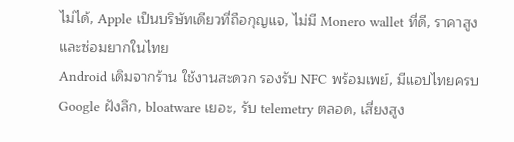ไม่ได้, Apple เป็นบริษัทเดียวที่ถือกุญแจ, ไม่มี Monero wallet ที่ดี, ราคาสูงและซ่อมยากในไทย
Android เดิมจากร้าน ใช้งานสะดวก รองรับ NFC พร้อมเพย์, มีแอปไทยครบ Google ฝังลึก, bloatware เยอะ, รับ telemetry ตลอด, เสี่ยงสูง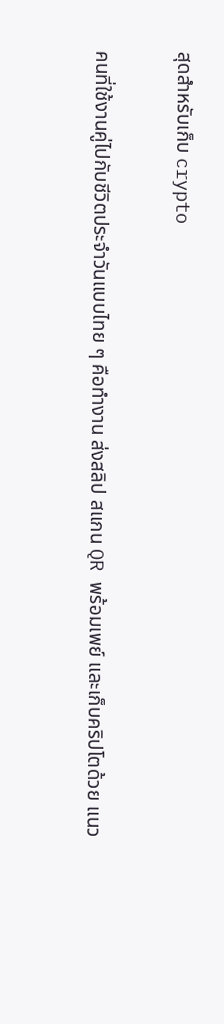สุดสำหรับเก็บ crypto

คนที่ใช้งานคู่ไปกับชีวิตประจำวันแบบไทย ๆ คือทำงาน ส่งสลิป สแกน QR พร้อมเพย์ และเก็บคริปโตด้วย แนว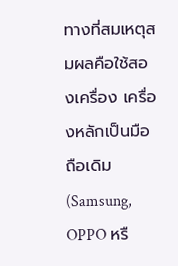ทางที่สมเหตุสมผลคือใช้สองเครื่อง เครื่องหลักเป็นมือถือเดิม (Samsung, OPPO หรื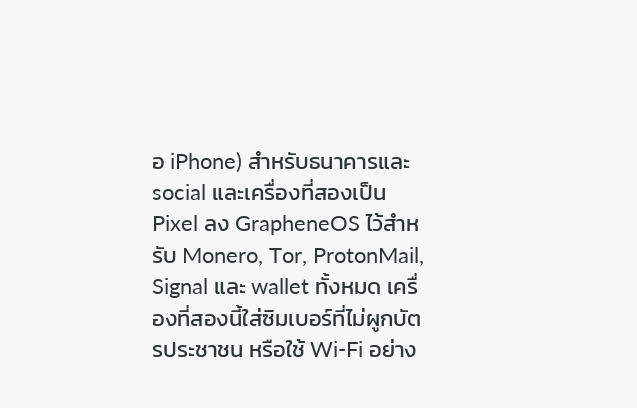อ iPhone) สำหรับธนาคารและ social และเครื่องที่สองเป็น Pixel ลง GrapheneOS ไว้สำหรับ Monero, Tor, ProtonMail, Signal และ wallet ทั้งหมด เครื่องที่สองนี้ใส่ซิมเบอร์ที่ไม่ผูกบัตรประชาชน หรือใช้ Wi-Fi อย่าง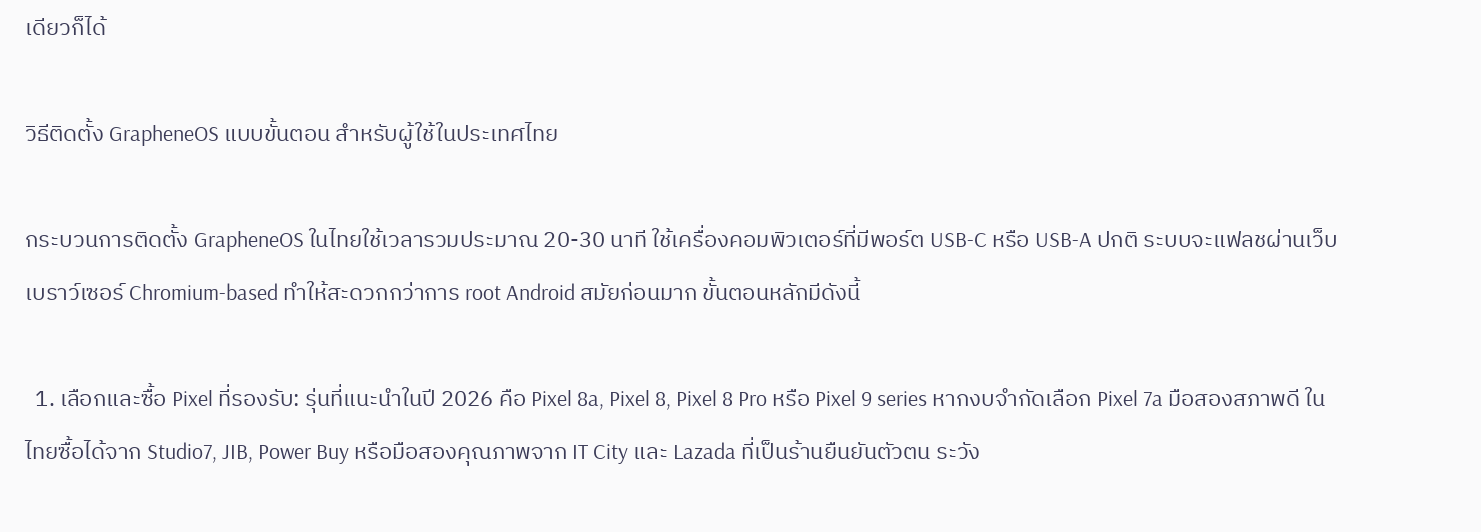เดียวก็ได้

วิธีติดตั้ง GrapheneOS แบบขั้นตอน สำหรับผู้ใช้ในประเทศไทย

กระบวนการติดตั้ง GrapheneOS ในไทยใช้เวลารวมประมาณ 20-30 นาที ใช้เครื่องคอมพิวเตอร์ที่มีพอร์ต USB-C หรือ USB-A ปกติ ระบบจะแฟลชผ่านเว็บเบราว์เซอร์ Chromium-based ทำให้สะดวกกว่าการ root Android สมัยก่อนมาก ขั้นตอนหลักมีดังนี้

  1. เลือกและซื้อ Pixel ที่รองรับ: รุ่นที่แนะนำในปี 2026 คือ Pixel 8a, Pixel 8, Pixel 8 Pro หรือ Pixel 9 series หากงบจำกัดเลือก Pixel 7a มือสองสภาพดี ในไทยซื้อได้จาก Studio7, JIB, Power Buy หรือมือสองคุณภาพจาก IT City และ Lazada ที่เป็นร้านยืนยันตัวตน ระวัง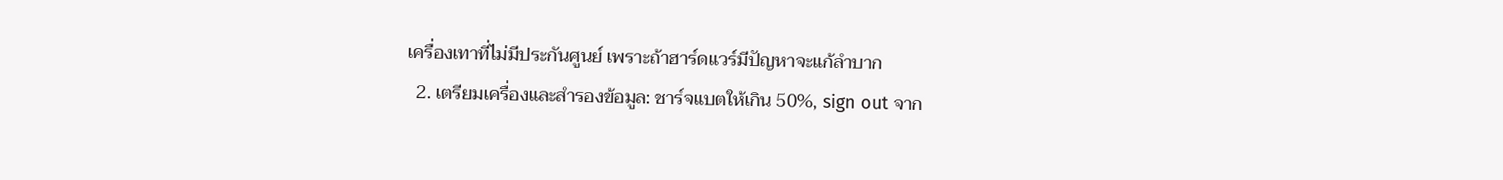เครื่องเทาที่ไม่มีประกันศูนย์ เพราะถ้าฮาร์ดแวร์มีปัญหาจะแก้ลำบาก
  2. เตรียมเครื่องและสำรองข้อมูล: ชาร์จแบตให้เกิน 50%, sign out จาก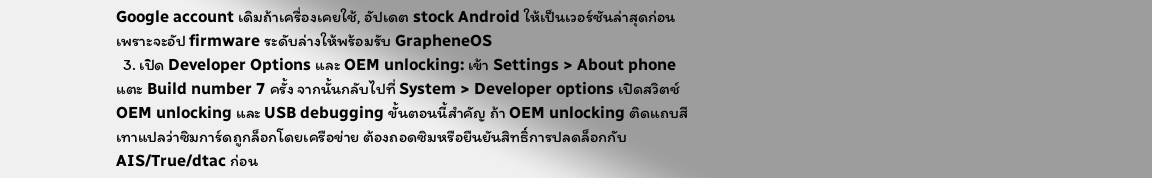Google account เดิมถ้าเครื่องเคยใช้, อัปเดต stock Android ให้เป็นเวอร์ชันล่าสุดก่อน เพราะจะอัป firmware ระดับล่างให้พร้อมรับ GrapheneOS
  3. เปิด Developer Options และ OEM unlocking: เข้า Settings > About phone แตะ Build number 7 ครั้ง จากนั้นกลับไปที่ System > Developer options เปิดสวิตช์ OEM unlocking และ USB debugging ขั้นตอนนี้สำคัญ ถ้า OEM unlocking ติดแถบสีเทาแปลว่าซิมการ์ดถูกล็อกโดยเครือข่าย ต้องถอดซิมหรือยืนยันสิทธิ์การปลดล็อกกับ AIS/True/dtac ก่อน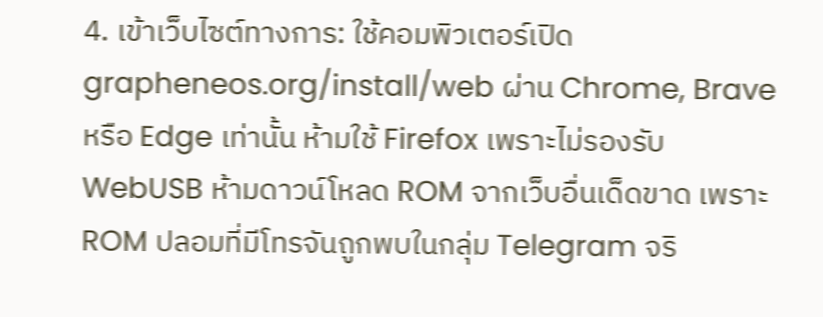4. เข้าเว็บไซต์ทางการ: ใช้คอมพิวเตอร์เปิด grapheneos.org/install/web ผ่าน Chrome, Brave หรือ Edge เท่านั้น ห้ามใช้ Firefox เพราะไม่รองรับ WebUSB ห้ามดาวน์โหลด ROM จากเว็บอื่นเด็ดขาด เพราะ ROM ปลอมที่มีโทรจันถูกพบในกลุ่ม Telegram จริ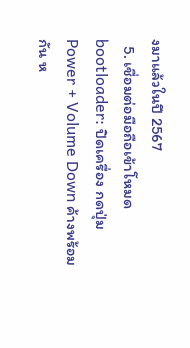งมาแล้วในปี 2567
  5. เชื่อมต่อมือถือเข้าโหมด bootloader: ปิดเครื่อง กดปุ่ม Power + Volume Down ค้างพร้อมกัน ห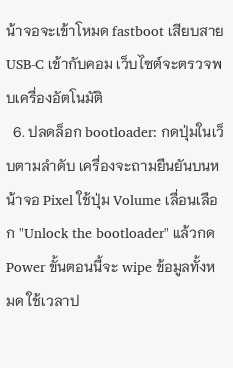น้าจอจะเข้าโหมด fastboot เสียบสาย USB-C เข้ากับคอม เว็บไซต์จะตรวจพบเครื่องอัตโนมัติ
  6. ปลดล็อก bootloader: กดปุ่มในเว็บตามลำดับ เครื่องจะถามยืนยันบนหน้าจอ Pixel ใช้ปุ่ม Volume เลื่อนเลือก "Unlock the bootloader" แล้วกด Power ขั้นตอนนี้จะ wipe ข้อมูลทั้งหมด ใช้เวลาป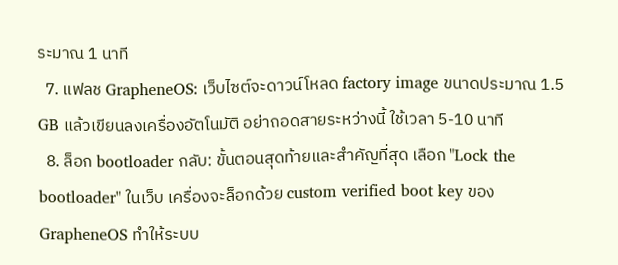ระมาณ 1 นาที
  7. แฟลช GrapheneOS: เว็บไซต์จะดาวน์โหลด factory image ขนาดประมาณ 1.5 GB แล้วเขียนลงเครื่องอัตโนมัติ อย่าถอดสายระหว่างนี้ ใช้เวลา 5-10 นาที
  8. ล็อก bootloader กลับ: ขั้นตอนสุดท้ายและสำคัญที่สุด เลือก "Lock the bootloader" ในเว็บ เครื่องจะล็อกด้วย custom verified boot key ของ GrapheneOS ทำให้ระบบ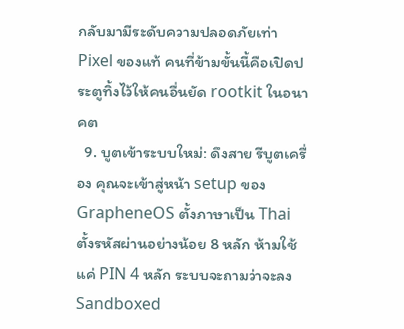กลับมามีระดับความปลอดภัยเท่า Pixel ของแท้ คนที่ข้ามขั้นนี้คือเปิดประตูทิ้งไว้ให้คนอื่นยัด rootkit ในอนาคต
  9. บูตเข้าระบบใหม่: ดึงสาย รีบูตเครื่อง คุณจะเข้าสู่หน้า setup ของ GrapheneOS ตั้งภาษาเป็น Thai ตั้งรหัสผ่านอย่างน้อย 8 หลัก ห้ามใช้แค่ PIN 4 หลัก ระบบจะถามว่าจะลง Sandboxed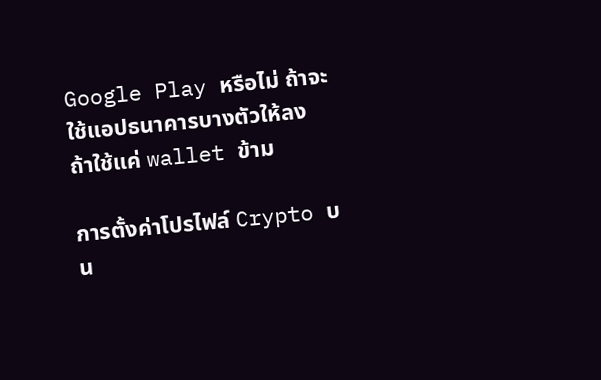Google Play หรือไม่ ถ้าจะใช้แอปธนาคารบางตัวให้ลง ถ้าใช้แค่ wallet ข้าม

การตั้งค่าโปรไฟล์ Crypto บน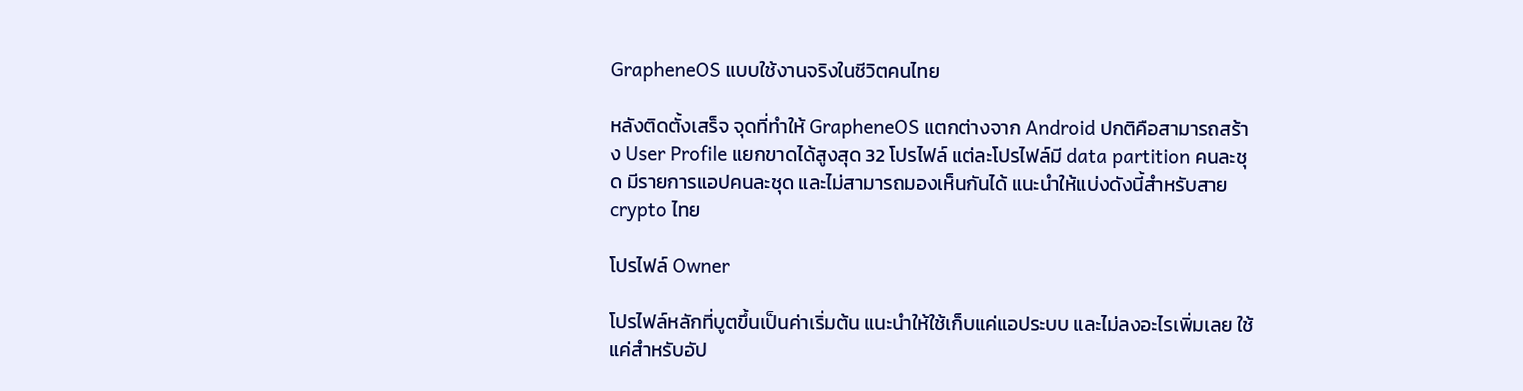GrapheneOS แบบใช้งานจริงในชีวิตคนไทย

หลังติดตั้งเสร็จ จุดที่ทำให้ GrapheneOS แตกต่างจาก Android ปกติคือสามารถสร้าง User Profile แยกขาดได้สูงสุด 32 โปรไฟล์ แต่ละโปรไฟล์มี data partition คนละชุด มีรายการแอปคนละชุด และไม่สามารถมองเห็นกันได้ แนะนำให้แบ่งดังนี้สำหรับสาย crypto ไทย

โปรไฟล์ Owner

โปรไฟล์หลักที่บูตขึ้นเป็นค่าเริ่มต้น แนะนำให้ใช้เก็บแค่แอประบบ และไม่ลงอะไรเพิ่มเลย ใช้แค่สำหรับอัป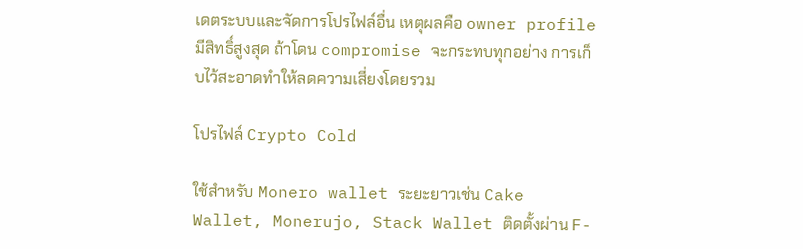เดตระบบและจัดการโปรไฟล์อื่น เหตุผลคือ owner profile มีสิทธิ์สูงสุด ถ้าโดน compromise จะกระทบทุกอย่าง การเก็บไว้สะอาดทำให้ลดความเสี่ยงโดยรวม

โปรไฟล์ Crypto Cold

ใช้สำหรับ Monero wallet ระยะยาวเช่น Cake Wallet, Monerujo, Stack Wallet ติดตั้งผ่าน F-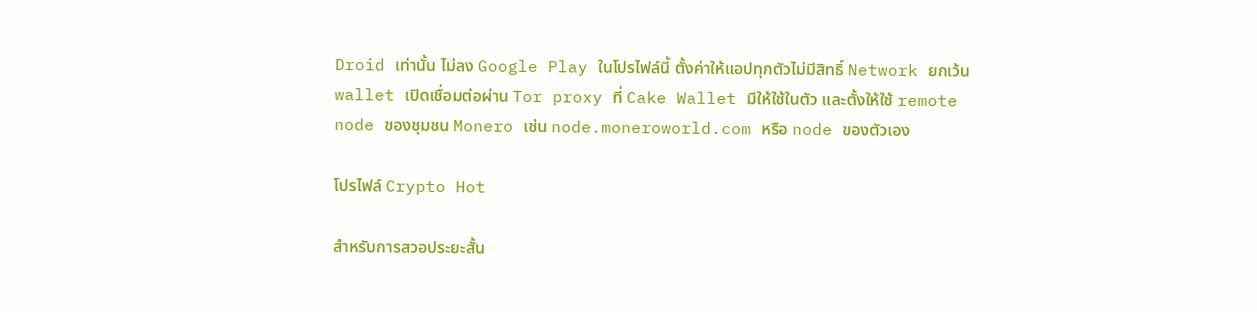Droid เท่านั้น ไม่ลง Google Play ในโปรไฟล์นี้ ตั้งค่าให้แอปทุกตัวไม่มีสิทธิ์ Network ยกเว้น wallet เปิดเชื่อมต่อผ่าน Tor proxy ที่ Cake Wallet มีให้ใช้ในตัว และตั้งให้ใช้ remote node ของชุมชน Monero เช่น node.moneroworld.com หรือ node ของตัวเอง

โปรไฟล์ Crypto Hot

สำหรับการสวอประยะสั้น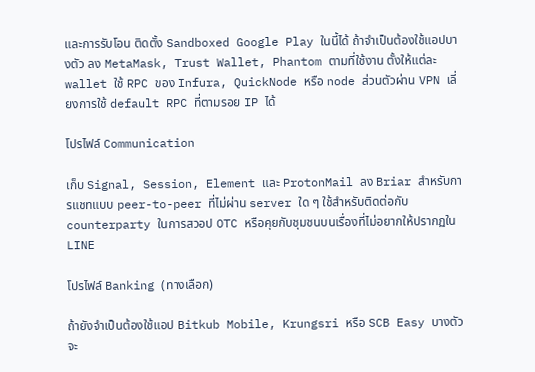และการรับโอน ติดตั้ง Sandboxed Google Play ในนี้ได้ ถ้าจำเป็นต้องใช้แอปบางตัว ลง MetaMask, Trust Wallet, Phantom ตามที่ใช้งาน ตั้งให้แต่ละ wallet ใช้ RPC ของ Infura, QuickNode หรือ node ส่วนตัวผ่าน VPN เลี่ยงการใช้ default RPC ที่ตามรอย IP ได้

โปรไฟล์ Communication

เก็บ Signal, Session, Element และ ProtonMail ลง Briar สำหรับการแชทแบบ peer-to-peer ที่ไม่ผ่าน server ใด ๆ ใช้สำหรับติดต่อกับ counterparty ในการสวอป OTC หรือคุยกับชุมชนบนเรื่องที่ไม่อยากให้ปรากฏใน LINE

โปรไฟล์ Banking (ทางเลือก)

ถ้ายังจำเป็นต้องใช้แอป Bitkub Mobile, Krungsri หรือ SCB Easy บางตัวจะ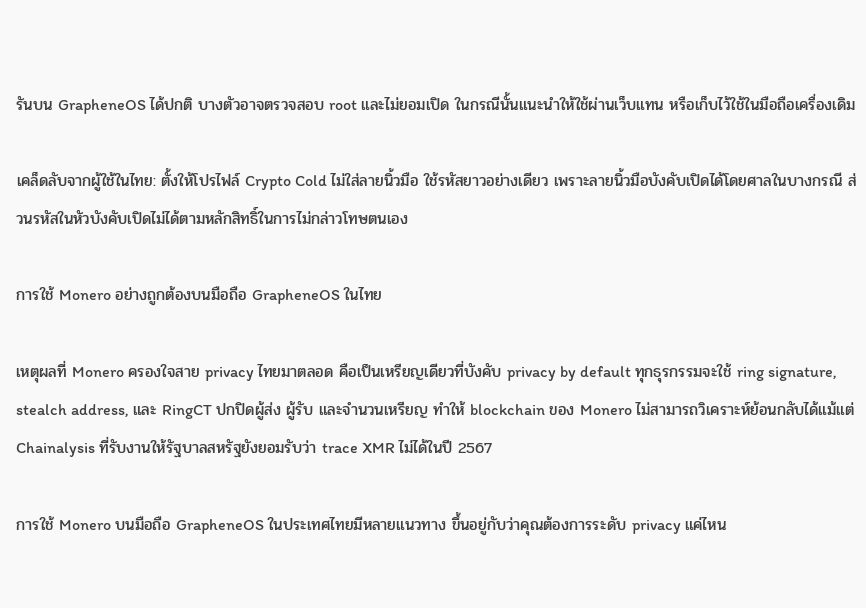รันบน GrapheneOS ได้ปกติ บางตัวอาจตรวจสอบ root และไม่ยอมเปิด ในกรณีนั้นแนะนำให้ใช้ผ่านเว็บแทน หรือเก็บไว้ใช้ในมือถือเครื่องเดิม

เคล็ดลับจากผู้ใช้ในไทย: ตั้งให้โปรไฟล์ Crypto Cold ไม่ใส่ลายนิ้วมือ ใช้รหัสยาวอย่างเดียว เพราะลายนิ้วมือบังคับเปิดได้โดยศาลในบางกรณี ส่วนรหัสในหัวบังคับเปิดไม่ได้ตามหลักสิทธิ์ในการไม่กล่าวโทษตนเอง

การใช้ Monero อย่างถูกต้องบนมือถือ GrapheneOS ในไทย

เหตุผลที่ Monero ครองใจสาย privacy ไทยมาตลอด คือเป็นเหรียญเดียวที่บังคับ privacy by default ทุกธุรกรรมจะใช้ ring signature, stealch address, และ RingCT ปกปิดผู้ส่ง ผู้รับ และจำนวนเหรียญ ทำให้ blockchain ของ Monero ไม่สามารถวิเคราะห์ย้อนกลับได้แม้แต่ Chainalysis ที่รับงานให้รัฐบาลสหรัฐยังยอมรับว่า trace XMR ไม่ได้ในปี 2567

การใช้ Monero บนมือถือ GrapheneOS ในประเทศไทยมีหลายแนวทาง ขึ้นอยู่กับว่าคุณต้องการระดับ privacy แค่ไหน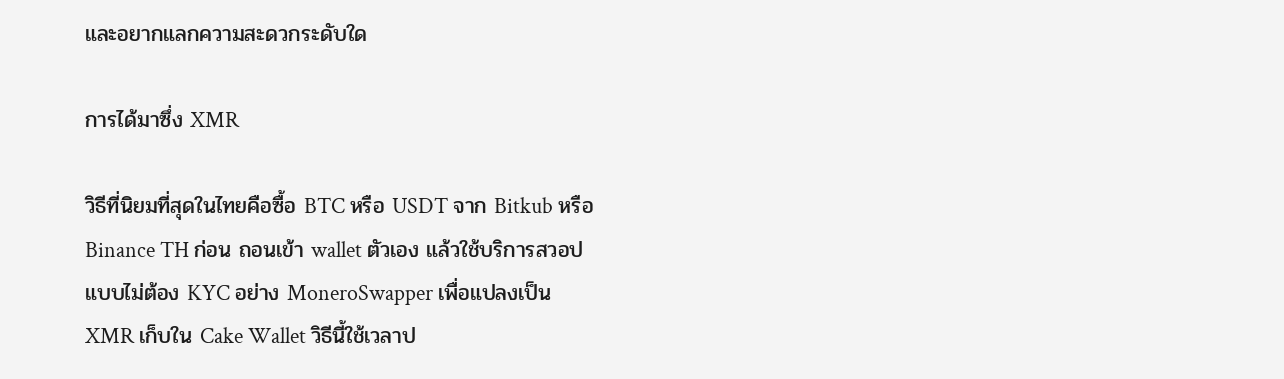และอยากแลกความสะดวกระดับใด

การได้มาซึ่ง XMR

วิธีที่นิยมที่สุดในไทยคือซื้อ BTC หรือ USDT จาก Bitkub หรือ Binance TH ก่อน ถอนเข้า wallet ตัวเอง แล้วใช้บริการสวอปแบบไม่ต้อง KYC อย่าง MoneroSwapper เพื่อแปลงเป็น XMR เก็บใน Cake Wallet วิธีนี้ใช้เวลาป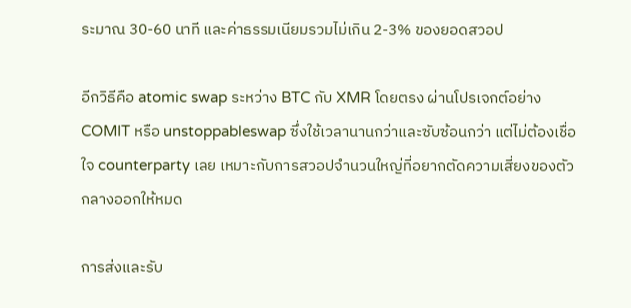ระมาณ 30-60 นาที และค่าธรรมเนียมรวมไม่เกิน 2-3% ของยอดสวอป

อีกวิธีคือ atomic swap ระหว่าง BTC กับ XMR โดยตรง ผ่านโปรเจกต์อย่าง COMIT หรือ unstoppableswap ซึ่งใช้เวลานานกว่าและซับซ้อนกว่า แต่ไม่ต้องเชื่อใจ counterparty เลย เหมาะกับการสวอปจำนวนใหญ่ที่อยากตัดความเสี่ยงของตัวกลางออกให้หมด

การส่งและรับ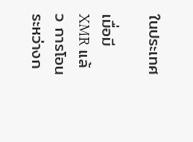ในประเทศ

เมื่อมี XMR แล้ว การโอนระหว่างก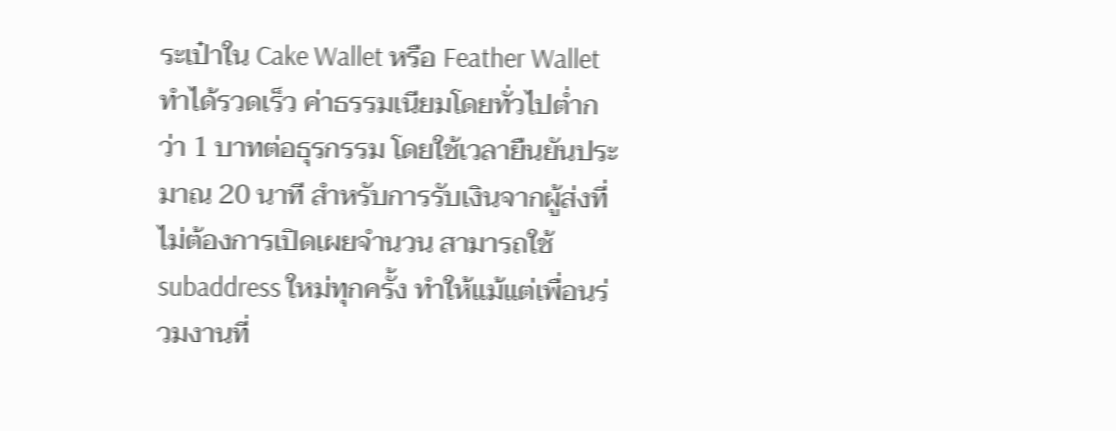ระเป๋าใน Cake Wallet หรือ Feather Wallet ทำได้รวดเร็ว ค่าธรรมเนียมโดยทั่วไปต่ำกว่า 1 บาทต่อธุรกรรม โดยใช้เวลายืนยันประมาณ 20 นาที สำหรับการรับเงินจากผู้ส่งที่ไม่ต้องการเปิดเผยจำนวน สามารถใช้ subaddress ใหม่ทุกครั้ง ทำให้แม้แต่เพื่อนร่วมงานที่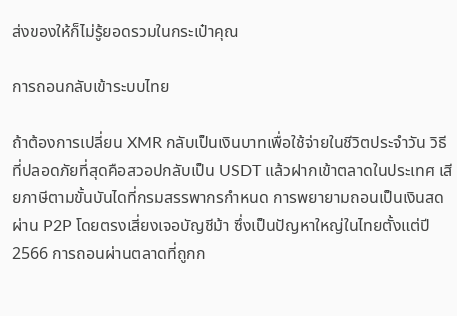ส่งของให้ก็ไม่รู้ยอดรวมในกระเป๋าคุณ

การถอนกลับเข้าระบบไทย

ถ้าต้องการเปลี่ยน XMR กลับเป็นเงินบาทเพื่อใช้จ่ายในชีวิตประจำวัน วิธีที่ปลอดภัยที่สุดคือสวอปกลับเป็น USDT แล้วฝากเข้าตลาดในประเทศ เสียภาษีตามขั้นบันไดที่กรมสรรพากรกำหนด การพยายามถอนเป็นเงินสดผ่าน P2P โดยตรงเสี่ยงเจอบัญชีม้า ซึ่งเป็นปัญหาใหญ่ในไทยตั้งแต่ปี 2566 การถอนผ่านตลาดที่ถูกก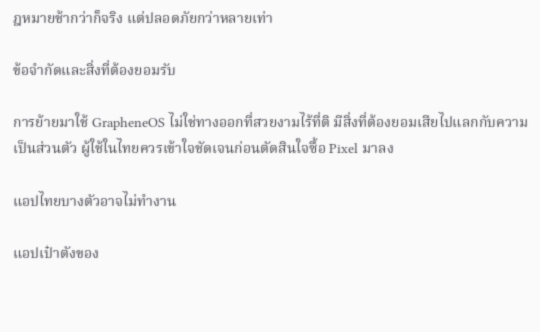ฎหมายช้ากว่าก็จริง แต่ปลอดภัยกว่าหลายเท่า

ข้อจำกัดและสิ่งที่ต้องยอมรับ

การย้ายมาใช้ GrapheneOS ไม่ใช่ทางออกที่สวยงามไร้ที่ติ มีสิ่งที่ต้องยอมเสียไปแลกกับความเป็นส่วนตัว ผู้ใช้ในไทยควรเข้าใจชัดเจนก่อนตัดสินใจซื้อ Pixel มาลง

แอปไทยบางตัวอาจไม่ทำงาน

แอปเป๋าตังของ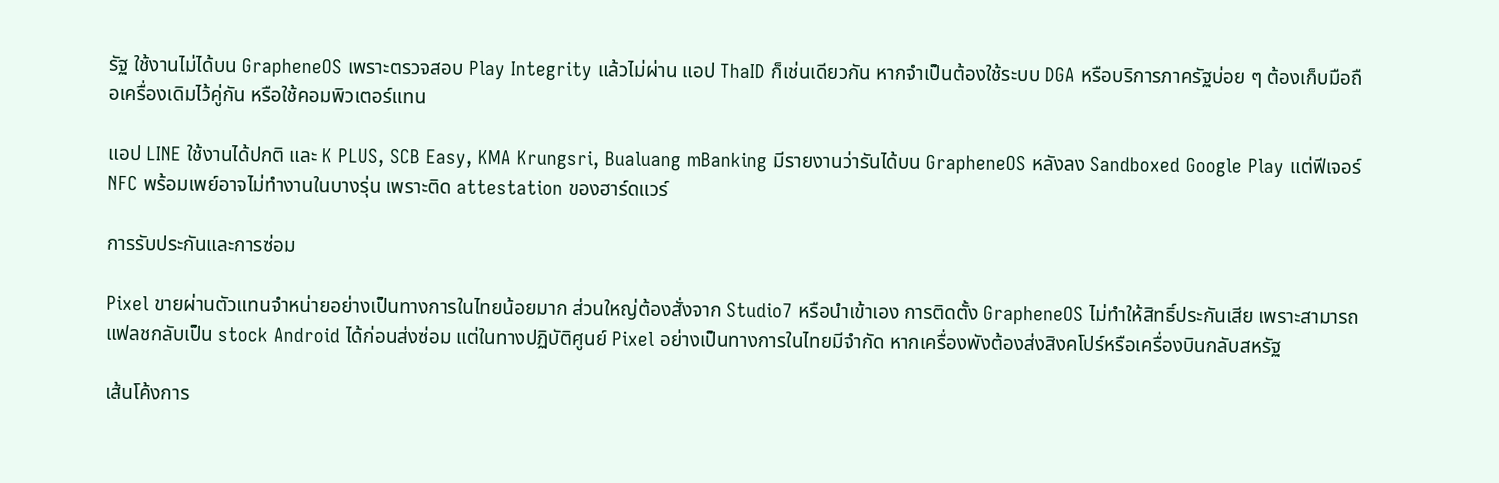รัฐ ใช้งานไม่ได้บน GrapheneOS เพราะตรวจสอบ Play Integrity แล้วไม่ผ่าน แอป ThaID ก็เช่นเดียวกัน หากจำเป็นต้องใช้ระบบ DGA หรือบริการภาครัฐบ่อย ๆ ต้องเก็บมือถือเครื่องเดิมไว้คู่กัน หรือใช้คอมพิวเตอร์แทน

แอป LINE ใช้งานได้ปกติ และ K PLUS, SCB Easy, KMA Krungsri, Bualuang mBanking มีรายงานว่ารันได้บน GrapheneOS หลังลง Sandboxed Google Play แต่ฟีเจอร์ NFC พร้อมเพย์อาจไม่ทำงานในบางรุ่น เพราะติด attestation ของฮาร์ดแวร์

การรับประกันและการซ่อม

Pixel ขายผ่านตัวแทนจำหน่ายอย่างเป็นทางการในไทยน้อยมาก ส่วนใหญ่ต้องสั่งจาก Studio7 หรือนำเข้าเอง การติดตั้ง GrapheneOS ไม่ทำให้สิทธิ์ประกันเสีย เพราะสามารถแฟลชกลับเป็น stock Android ได้ก่อนส่งซ่อม แต่ในทางปฏิบัติศูนย์ Pixel อย่างเป็นทางการในไทยมีจำกัด หากเครื่องพังต้องส่งสิงคโปร์หรือเครื่องบินกลับสหรัฐ

เส้นโค้งการ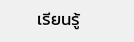เรียนรู้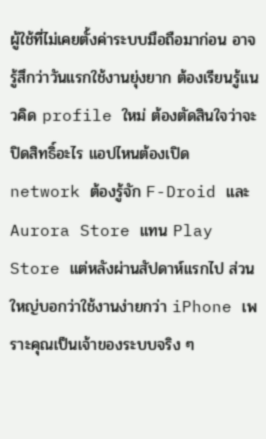ผู้ใช้ที่ไม่เคยตั้งค่าระบบมือถือมาก่อน อาจรู้สึกว่าวันแรกใช้งานยุ่งยาก ต้องเรียนรู้แนวคิด profile ใหม่ ต้องตัดสินใจว่าจะปิดสิทธิ์อะไร แอปไหนต้องเปิด network ต้องรู้จัก F-Droid และ Aurora Store แทน Play Store แต่หลังผ่านสัปดาห์แรกไป ส่วนใหญ่บอกว่าใช้งานง่ายกว่า iPhone เพราะคุณเป็นเจ้าของระบบจริง ๆ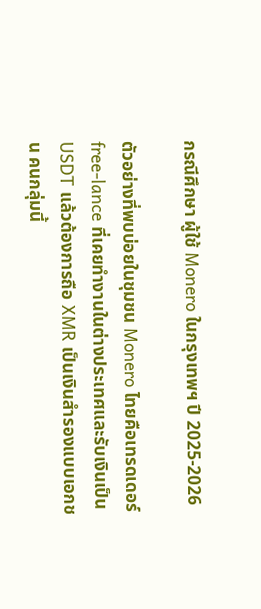กรณีศึกษา ผู้ใช้ Monero ในกรุงเทพฯ ปี 2025-2026

ตัวอย่างที่พบบ่อยในชุมชน Monero ไทยคือเทรดเดอร์ free-lance ที่เคยทำงานในต่างประเทศและรับเงินเป็น USDT แล้วต้องการถือ XMR เป็นเงินสำรองแบบเอกชน คนกลุ่มนี้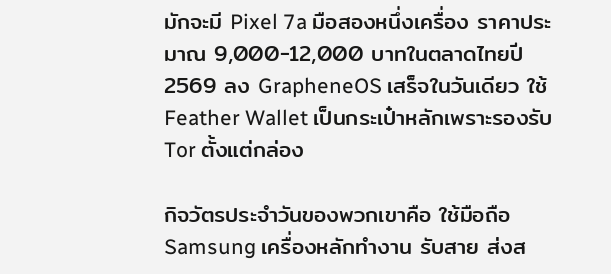มักจะมี Pixel 7a มือสองหนึ่งเครื่อง ราคาประมาณ 9,000-12,000 บาทในตลาดไทยปี 2569 ลง GrapheneOS เสร็จในวันเดียว ใช้ Feather Wallet เป็นกระเป๋าหลักเพราะรองรับ Tor ตั้งแต่กล่อง

กิจวัตรประจำวันของพวกเขาคือ ใช้มือถือ Samsung เครื่องหลักทำงาน รับสาย ส่งส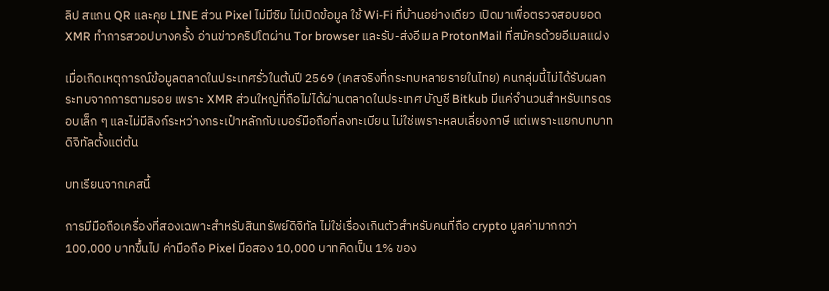ลิป สแกน QR และคุย LINE ส่วน Pixel ไม่มีซิม ไม่เปิดข้อมูล ใช้ Wi-Fi ที่บ้านอย่างเดียว เปิดมาเพื่อตรวจสอบยอด XMR ทำการสวอปบางครั้ง อ่านข่าวคริปโตผ่าน Tor browser และรับ-ส่งอีเมล ProtonMail ที่สมัครด้วยอีเมลแฝง

เมื่อเกิดเหตุการณ์ข้อมูลตลาดในประเทศรั่วในต้นปี 2569 (เคสจริงที่กระทบหลายรายในไทย) คนกลุ่มนี้ไม่ได้รับผลกระทบจากการตามรอย เพราะ XMR ส่วนใหญ่ที่ถือไม่ได้ผ่านตลาดในประเทศ บัญชี Bitkub มีแค่จำนวนสำหรับเทรดรอบเล็ก ๆ และไม่มีลิงก์ระหว่างกระเป๋าหลักกับเบอร์มือถือที่ลงทะเบียน ไม่ใช่เพราะหลบเลี่ยงภาษี แต่เพราะแยกบทบาทดิจิทัลตั้งแต่ต้น

บทเรียนจากเคสนี้

การมีมือถือเครื่องที่สองเฉพาะสำหรับสินทรัพย์ดิจิทัล ไม่ใช่เรื่องเกินตัวสำหรับคนที่ถือ crypto มูลค่ามากกว่า 100,000 บาทขึ้นไป ค่ามือถือ Pixel มือสอง 10,000 บาทคิดเป็น 1% ของ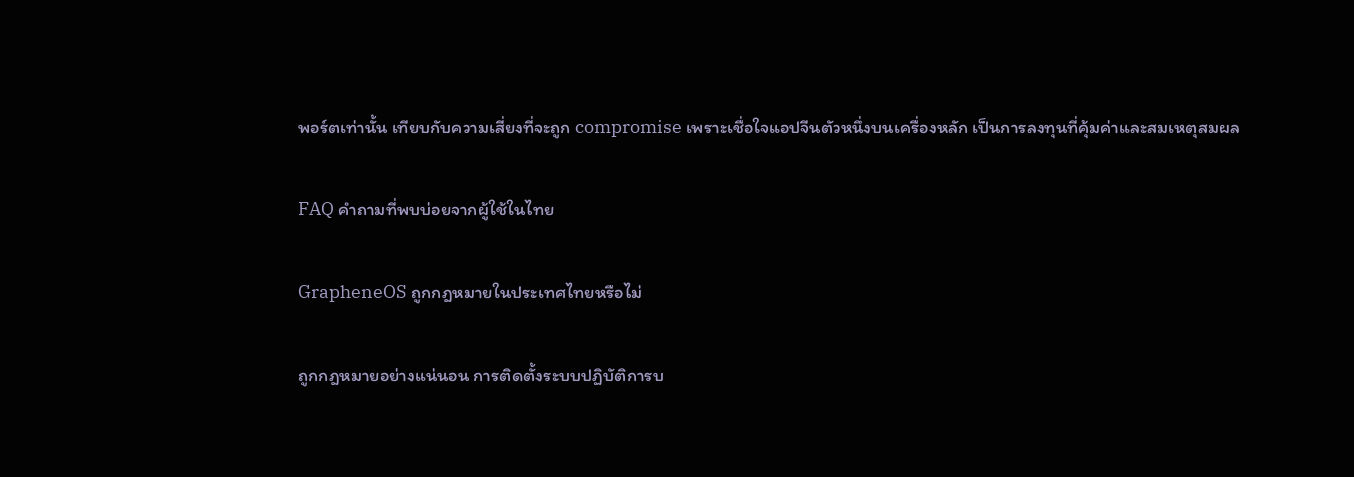พอร์ตเท่านั้น เทียบกับความเสี่ยงที่จะถูก compromise เพราะเชื่อใจแอปจีนตัวหนึ่งบนเครื่องหลัก เป็นการลงทุนที่คุ้มค่าและสมเหตุสมผล

FAQ คำถามที่พบบ่อยจากผู้ใช้ในไทย

GrapheneOS ถูกกฎหมายในประเทศไทยหรือไม่

ถูกกฎหมายอย่างแน่นอน การติดตั้งระบบปฏิบัติการบ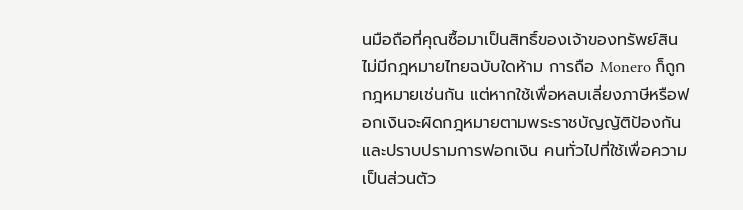นมือถือที่คุณซื้อมาเป็นสิทธิ์ของเจ้าของทรัพย์สิน ไม่มีกฎหมายไทยฉบับใดห้าม การถือ Monero ก็ถูกกฎหมายเช่นกัน แต่หากใช้เพื่อหลบเลี่ยงภาษีหรือฟอกเงินจะผิดกฎหมายตามพระราชบัญญัติป้องกันและปราบปรามการฟอกเงิน คนทั่วไปที่ใช้เพื่อความเป็นส่วนตัว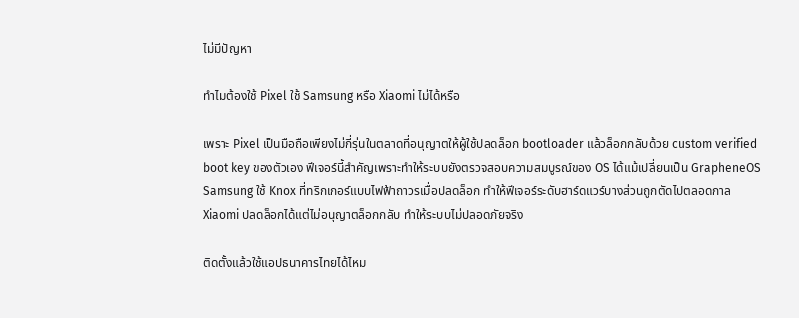ไม่มีปัญหา

ทำไมต้องใช้ Pixel ใช้ Samsung หรือ Xiaomi ไม่ได้หรือ

เพราะ Pixel เป็นมือถือเพียงไม่กี่รุ่นในตลาดที่อนุญาตให้ผู้ใช้ปลดล็อก bootloader แล้วล็อกกลับด้วย custom verified boot key ของตัวเอง ฟีเจอร์นี้สำคัญเพราะทำให้ระบบยังตรวจสอบความสมบูรณ์ของ OS ได้แม้เปลี่ยนเป็น GrapheneOS Samsung ใช้ Knox ที่ทริกเกอร์แบบไฟฟ้าถาวรเมื่อปลดล็อก ทำให้ฟีเจอร์ระดับฮาร์ดแวร์บางส่วนถูกตัดไปตลอดกาล Xiaomi ปลดล็อกได้แต่ไม่อนุญาตล็อกกลับ ทำให้ระบบไม่ปลอดภัยจริง

ติดตั้งแล้วใช้แอปธนาคารไทยได้ไหม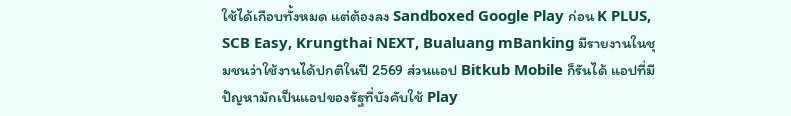ใช้ได้เกือบทั้งหมด แต่ต้องลง Sandboxed Google Play ก่อน K PLUS, SCB Easy, Krungthai NEXT, Bualuang mBanking มีรายงานในชุมชนว่าใช้งานได้ปกติในปี 2569 ส่วนแอป Bitkub Mobile ก็รันได้ แอปที่มีปัญหามักเป็นแอปของรัฐที่บังคับใช้ Play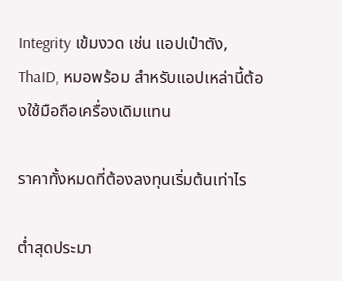Integrity เข้มงวด เช่น แอปเป๋าตัง, ThaID, หมอพร้อม สำหรับแอปเหล่านี้ต้องใช้มือถือเครื่องเดิมแทน

ราคาทั้งหมดที่ต้องลงทุนเริ่มต้นเท่าไร

ต่ำสุดประมา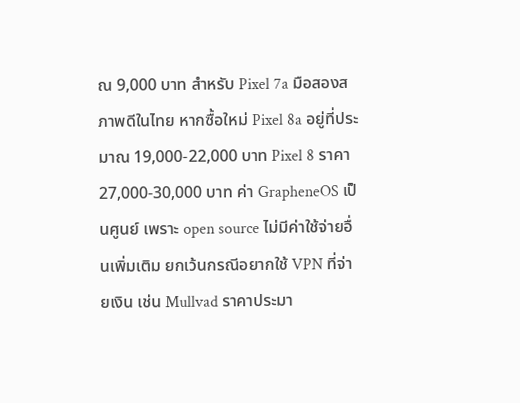ณ 9,000 บาท สำหรับ Pixel 7a มือสองสภาพดีในไทย หากซื้อใหม่ Pixel 8a อยู่ที่ประมาณ 19,000-22,000 บาท Pixel 8 ราคา 27,000-30,000 บาท ค่า GrapheneOS เป็นศูนย์ เพราะ open source ไม่มีค่าใช้จ่ายอื่นเพิ่มเติม ยกเว้นกรณีอยากใช้ VPN ที่จ่ายเงิน เช่น Mullvad ราคาประมา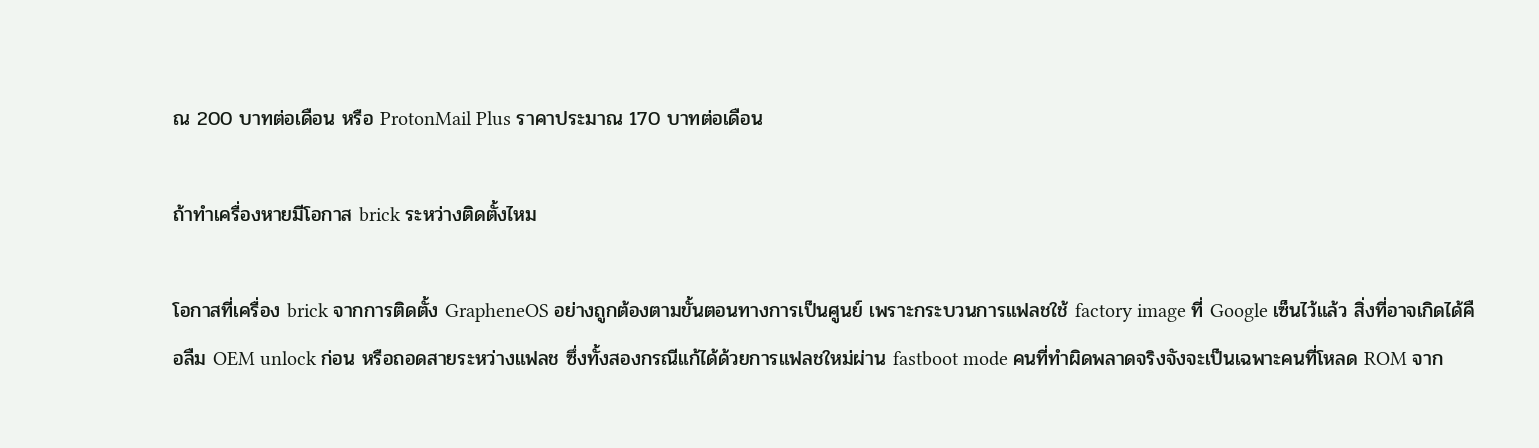ณ 200 บาทต่อเดือน หรือ ProtonMail Plus ราคาประมาณ 170 บาทต่อเดือน

ถ้าทำเครื่องหายมีโอกาส brick ระหว่างติดตั้งไหม

โอกาสที่เครื่อง brick จากการติดตั้ง GrapheneOS อย่างถูกต้องตามขั้นตอนทางการเป็นศูนย์ เพราะกระบวนการแฟลชใช้ factory image ที่ Google เซ็นไว้แล้ว สิ่งที่อาจเกิดได้คือลืม OEM unlock ก่อน หรือถอดสายระหว่างแฟลช ซึ่งทั้งสองกรณีแก้ได้ด้วยการแฟลชใหม่ผ่าน fastboot mode คนที่ทำผิดพลาดจริงจังจะเป็นเฉพาะคนที่โหลด ROM จาก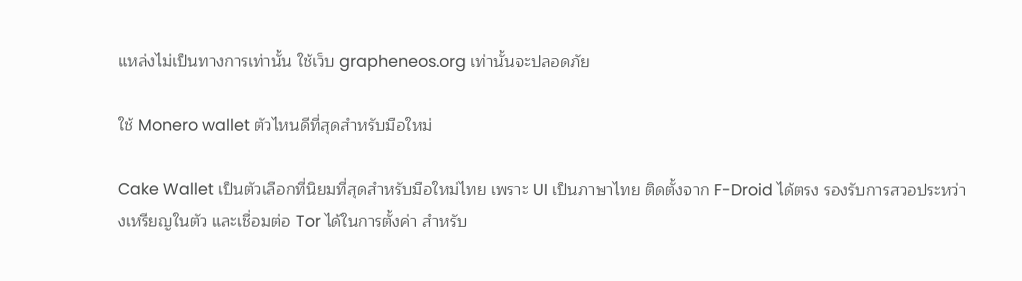แหล่งไม่เป็นทางการเท่านั้น ใช้เว็บ grapheneos.org เท่านั้นจะปลอดภัย

ใช้ Monero wallet ตัวไหนดีที่สุดสำหรับมือใหม่

Cake Wallet เป็นตัวเลือกที่นิยมที่สุดสำหรับมือใหม่ไทย เพราะ UI เป็นภาษาไทย ติดตั้งจาก F-Droid ได้ตรง รองรับการสวอประหว่างเหรียญในตัว และเชื่อมต่อ Tor ได้ในการตั้งค่า สำหรับ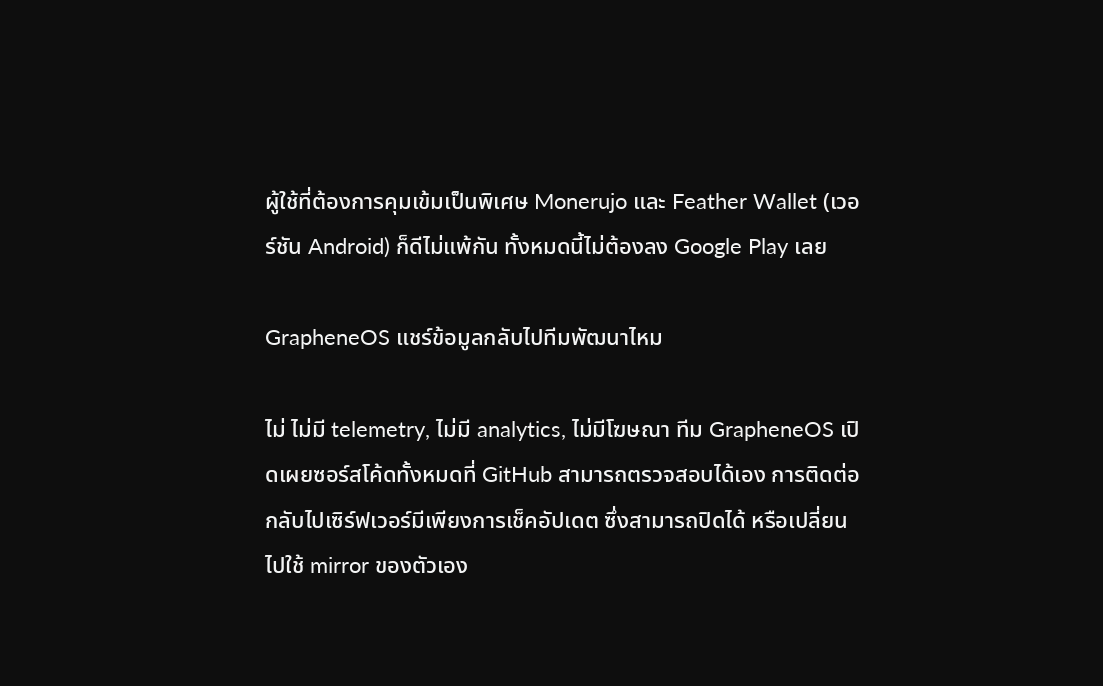ผู้ใช้ที่ต้องการคุมเข้มเป็นพิเศษ Monerujo และ Feather Wallet (เวอร์ชัน Android) ก็ดีไม่แพ้กัน ทั้งหมดนี้ไม่ต้องลง Google Play เลย

GrapheneOS แชร์ข้อมูลกลับไปทีมพัฒนาไหม

ไม่ ไม่มี telemetry, ไม่มี analytics, ไม่มีโฆษณา ทีม GrapheneOS เปิดเผยซอร์สโค้ดทั้งหมดที่ GitHub สามารถตรวจสอบได้เอง การติดต่อกลับไปเซิร์ฟเวอร์มีเพียงการเช็คอัปเดต ซึ่งสามารถปิดได้ หรือเปลี่ยนไปใช้ mirror ของตัวเอง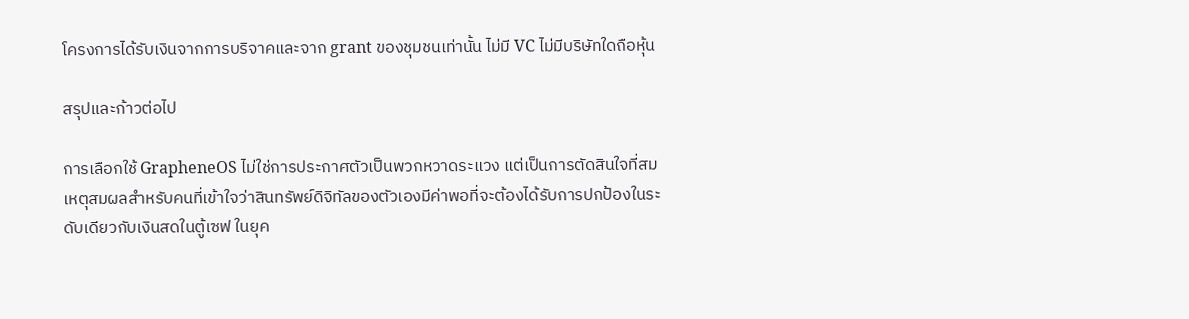โครงการได้รับเงินจากการบริจาคและจาก grant ของชุมชนเท่านั้น ไม่มี VC ไม่มีบริษัทใดถือหุ้น

สรุปและก้าวต่อไป

การเลือกใช้ GrapheneOS ไม่ใช่การประกาศตัวเป็นพวกหวาดระแวง แต่เป็นการตัดสินใจที่สมเหตุสมผลสำหรับคนที่เข้าใจว่าสินทรัพย์ดิจิทัลของตัวเองมีค่าพอที่จะต้องได้รับการปกป้องในระดับเดียวกับเงินสดในตู้เซฟ ในยุค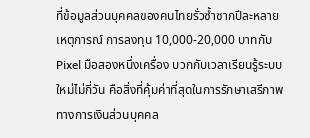ที่ข้อมูลส่วนบุคคลของคนไทยรั่วซ้ำซากปีละหลายเหตุการณ์ การลงทุน 10,000-20,000 บาทกับ Pixel มือสองหนึ่งเครื่อง บวกกับเวลาเรียนรู้ระบบใหม่ไม่กี่วัน คือสิ่งที่คุ้มค่าที่สุดในการรักษาเสรีภาพทางการเงินส่วนบุคคล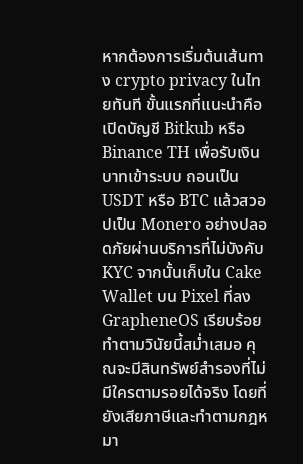หากต้องการเริ่มต้นเส้นทาง crypto privacy ในไทยทันที ขั้นแรกที่แนะนำคือเปิดบัญชี Bitkub หรือ Binance TH เพื่อรับเงินบาทเข้าระบบ ถอนเป็น USDT หรือ BTC แล้วสวอปเป็น Monero อย่างปลอดภัยผ่านบริการที่ไม่บังคับ KYC จากนั้นเก็บใน Cake Wallet บน Pixel ที่ลง GrapheneOS เรียบร้อย ทำตามวินัยนี้สม่ำเสมอ คุณจะมีสินทรัพย์สำรองที่ไม่มีใครตามรอยได้จริง โดยที่ยังเสียภาษีและทำตามกฎหมา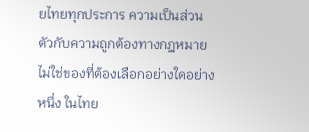ยไทยทุกประการ ความเป็นส่วนตัวกับความถูกต้องทางกฎหมายไม่ใช่ของที่ต้องเลือกอย่างใดอย่างหนึ่ง ในไทย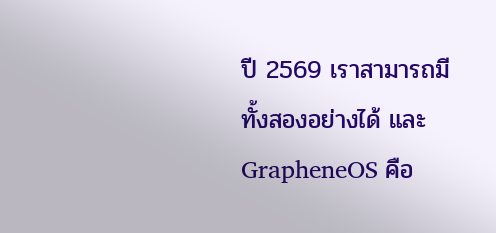ปี 2569 เราสามารถมีทั้งสองอย่างได้ และ GrapheneOS คือ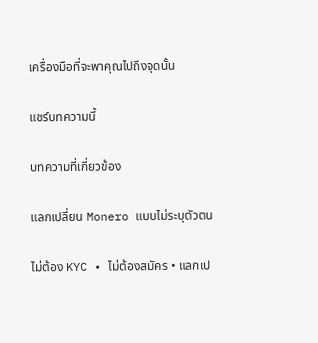เครื่องมือที่จะพาคุณไปถึงจุดนั้น

แชร์บทความนี้

บทความที่เกี่ยวข้อง

แลกเปลี่ยน Monero แบบไม่ระบุตัวตน

ไม่ต้อง KYC • ไม่ต้องสมัคร • แลกเป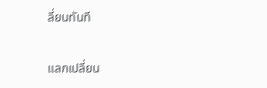ลี่ยนทันที

แลกเปลี่ยน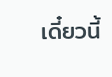เดี๋ยวนี้